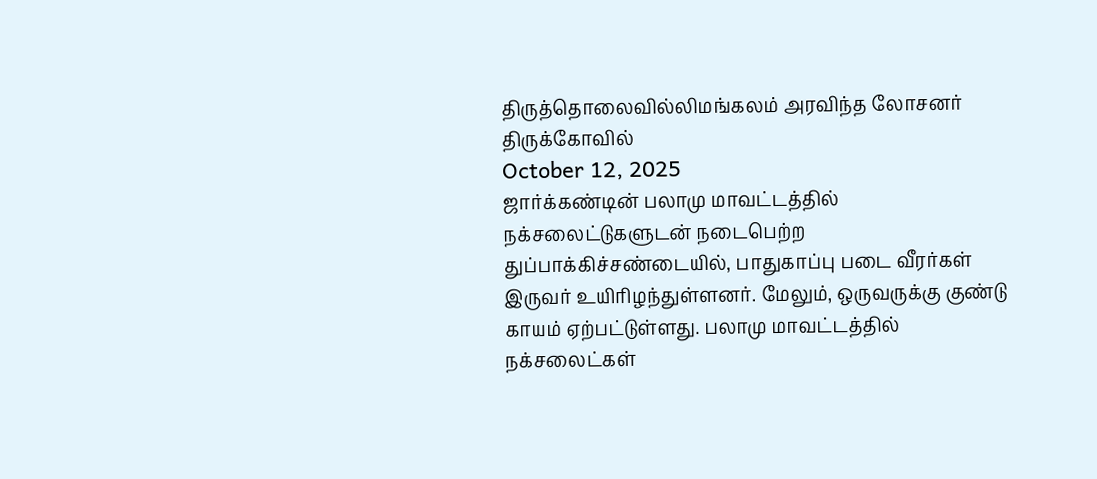திருத்தொலைவில்லிமங்கலம் அரவிந்த லோசனர் திருக்கோவில்
October 12, 2025
ஜார்க்கண்டின் பலாமு மாவட்டத்தில் நக்சலைட்டுகளுடன் நடைபெற்ற துப்பாக்கிச்சண்டையில், பாதுகாப்பு படை வீரர்கள் இருவர் உயிரிழந்துள்ளனர். மேலும், ஒருவருக்கு குண்டு காயம் ஏற்பட்டுள்ளது. பலாமு மாவட்டத்தில் நக்சலைட்கள்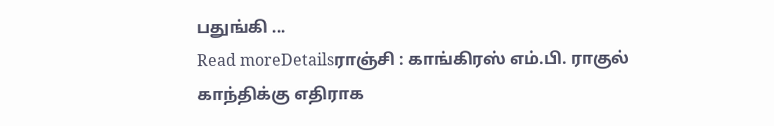பதுங்கி ...
Read moreDetailsராஞ்சி : காங்கிரஸ் எம்.பி. ராகுல் காந்திக்கு எதிராக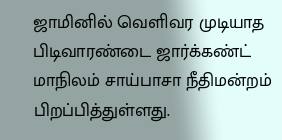ஜாமினில் வெளிவர முடியாத பிடிவாரண்டை ஜார்க்கண்ட் மாநிலம் சாய்பாசா நீதிமன்றம் பிறப்பித்துள்ளது.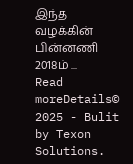இந்த வழக்கின் பின்னணி 2018ம் ...
Read moreDetails© 2025 - Bulit by Texon Solutions.